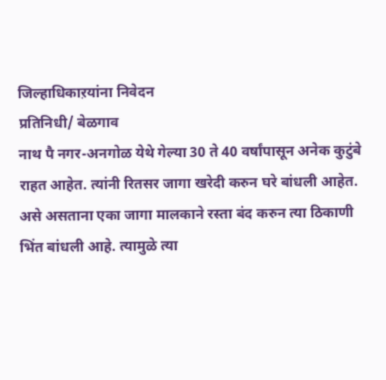जिल्हाधिकाऱयांना निवेदन
प्रतिनिधी/ बेळगाव
नाथ पै नगर-अनगोळ येथे गेल्या 30 ते 40 वर्षांपासून अनेक कुटुंबे राहत आहेत. त्यांनी रितसर जागा खरेदी करुन घरे बांधली आहेत. असे असताना एका जागा मालकाने रस्ता बंद करुन त्या ठिकाणी भिंत बांधली आहे. त्यामुळे त्या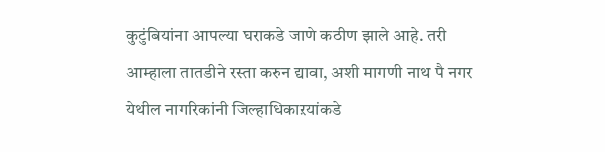कुटुंबियांना आपल्या घराकडे जाणे कठीण झाले आहे. तरी आम्हाला तातडीने रस्ता करुन द्यावा, अशी मागणी नाथ पै नगर येथील नागरिकांनी जिल्हाधिकाऱयांकडे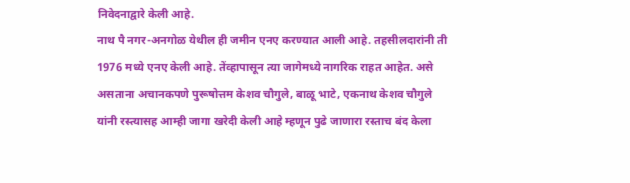निवेदनाद्वारे केली आहे.
नाथ पै नगर-अनगोळ येथील ही जमीन एनए करण्यात आली आहे. तहसीलदारांनी ती 1976 मध्ये एनए केली आहे. तेंव्हापासून त्या जागेमध्ये नागरिक राहत आहेत. असे असताना अचानकपणे पुरूषोत्तम केशव चौगुले, बाळू भाटे, एकनाथ केशव चौगुले यांनी रस्त्यासह आम्ही जागा खरेदी केली आहे म्हणून पुढे जाणारा रस्ताच बंद केला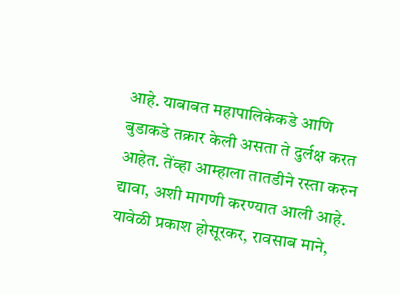आहे. याबाबत महापालिकेकडे आणि बुडाकडे तक्रार केली असता ते दुर्लक्ष करत आहेत. तेंव्हा आम्हाला तातडीने रस्ता करुन द्यावा, अशी मागणी करण्यात आली आहे.
यावेळी प्रकाश होसूरकर, रावसाब माने,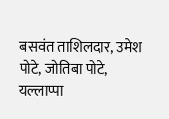बसवंत ताशिलदार, उमेश पोटे, जोतिबा पोटे, यल्लाप्पा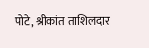पोटे, श्रीकांत ताशिलदार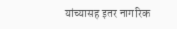यांच्यासह इतर नागरिक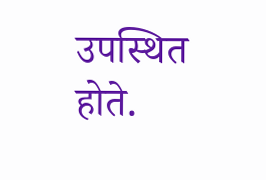उपस्थित होते.